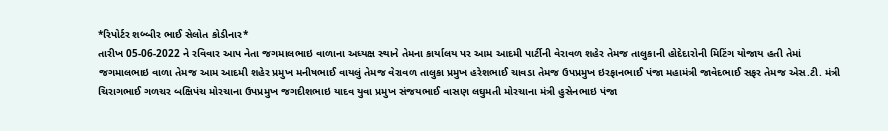*રિપોર્ટર શબ્બીર ભાઈ સેલોત કોડીનાર*
તારીખ 05-06-2022 ને રવિવાર આપ નેતા જગમાલભાઇ વાળાના અધ્યક્ષ સ્થાને તેમના કાર્યાલય પર આમ આદમી પાર્ટીની વેરાવળ શહેર તેમજ તાલુકાની હોદેદારોની મિટિંગ યોજાય હતી તેમાં જગમાલભાઇ વાળા તેમજ આમ આદમી શહેર પ્રમુખ મનીષભાઈ વાયલું તેમજ વેરાવળ તાલુકા પ્રમુખ હરેશભાઈ ચાવડા તેમજ ઉપપ્રમુખ ઇરફાનભાઈ પંજા મહામંત્રી જાવેદભાઈ સફર તેમજ એસ.ટી. મંત્રી ચિરાગભાઈ ગળચર બક્ષિપંચ મોરચાના ઉપપ્રમુખ જગદીશભાઇ યાદવ યુવા પ્રમુખ સંજયભાઈ વાસણ લઘુમતી મોરચાના મંત્રી હુસેનભાઇ પંજા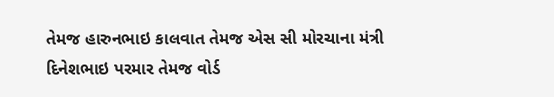તેમજ હારુનભાઇ કાલવાત તેમજ એસ સી મોરચાના મંત્રી દિનેશભાઇ પરમાર તેમજ વોર્ડ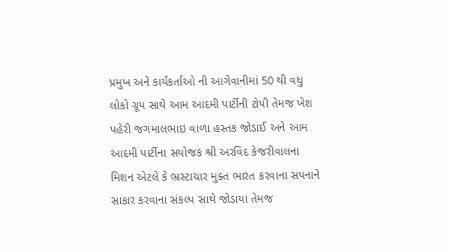પ્રમુખ અને કાર્યકર્તાઓ ની આગેવાનીમાં 50 થી વધુ લોકો ગ્રૂપ સાથે આમ આદમી પાર્ટીની ટોપી તેમજ ખેશ પહેરી જગમાલભાઇ વાળા હસ્તક જોડાઈ અને આમ આદમી પાર્ટીના સયોજક શ્રી અરવિંદ કેજરીવાલના મિશન એટલે કે ભ્રસ્ટાચાર મુક્ત ભારત કરવાના સપનાને સાકાર કરવાના સંકલ્પ સાથે જોડાયા તેમજ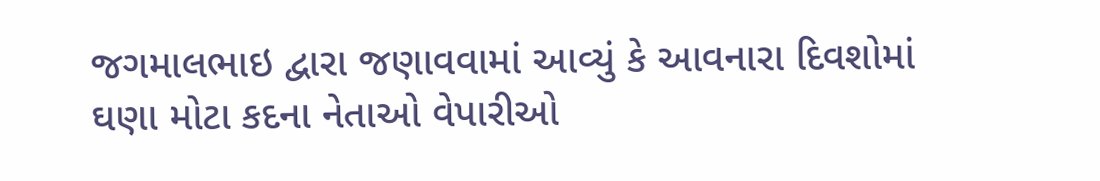જગમાલભાઇ દ્વારા જણાવવામાં આવ્યું કે આવનારા દિવશોમાં ઘણા મોટા કદના નેતાઓ વેપારીઓ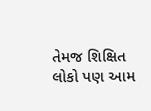તેમજ શિક્ષિત લોકો પણ આમ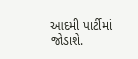આદમી પાર્ટીમાં જોડાશે.